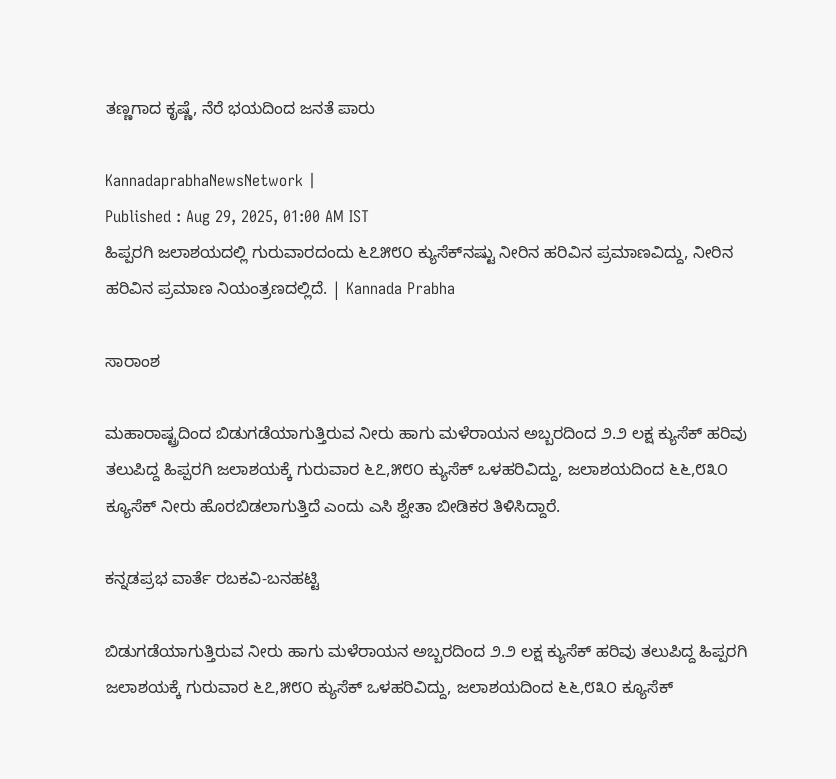ತಣ್ಣಗಾದ ಕೃಷ್ಣೆ, ನೆರೆ ಭಯದಿಂದ ಜನತೆ ಪಾರು

KannadaprabhaNewsNetwork |
Published : Aug 29, 2025, 01:00 AM IST
ಹಿಪ್ಪರಗಿ ಜಲಾಶಯದಲ್ಲಿ ಗುರುವಾರದಂದು ೬೭೫೮೦ ಕ್ಯುಸೆಕ್‌ನಷ್ಟು ನೀರಿನ ಹರಿವಿನ ಪ್ರಮಾಣವಿದ್ದು, ನೀರಿನ ಹರಿವಿನ ಪ್ರಮಾಣ ನಿಯಂತ್ರಣದಲ್ಲಿದೆ. | Kannada Prabha

ಸಾರಾಂಶ

ಮಹಾರಾಷ್ಟ್ರದಿಂದ ಬಿಡುಗಡೆಯಾಗುತ್ತಿರುವ ನೀರು ಹಾಗು ಮಳೆರಾಯನ ಅಬ್ಬರದಿಂದ ೨.೨ ಲಕ್ಷ ಕ್ಯುಸೆಕ್ ಹರಿವು ತಲುಪಿದ್ದ ಹಿಪ್ಪರಗಿ ಜಲಾಶಯಕ್ಕೆ ಗುರುವಾರ ೬೭,೫೮೦ ಕ್ಯುಸೆಕ್ ಒಳಹರಿವಿದ್ದು, ಜಲಾಶಯದಿಂದ ೬೬,೮೩೦ ಕ್ಯೂಸೆಕ್ ನೀರು ಹೊರಬಿಡಲಾಗುತ್ತಿದೆ ಎಂದು ಎಸಿ ಶ್ವೇತಾ ಬೀಡಿಕರ ತಿಳಿಸಿದ್ದಾರೆ.

ಕನ್ನಡಪ್ರಭ ವಾರ್ತೆ ರಬಕವಿ-ಬನಹಟ್ಟಿ

ಬಿಡುಗಡೆಯಾಗುತ್ತಿರುವ ನೀರು ಹಾಗು ಮಳೆರಾಯನ ಅಬ್ಬರದಿಂದ ೨.೨ ಲಕ್ಷ ಕ್ಯುಸೆಕ್ ಹರಿವು ತಲುಪಿದ್ದ ಹಿಪ್ಪರಗಿ ಜಲಾಶಯಕ್ಕೆ ಗುರುವಾರ ೬೭,೫೮೦ ಕ್ಯುಸೆಕ್ ಒಳಹರಿವಿದ್ದು, ಜಲಾಶಯದಿಂದ ೬೬,೮೩೦ ಕ್ಯೂಸೆಕ್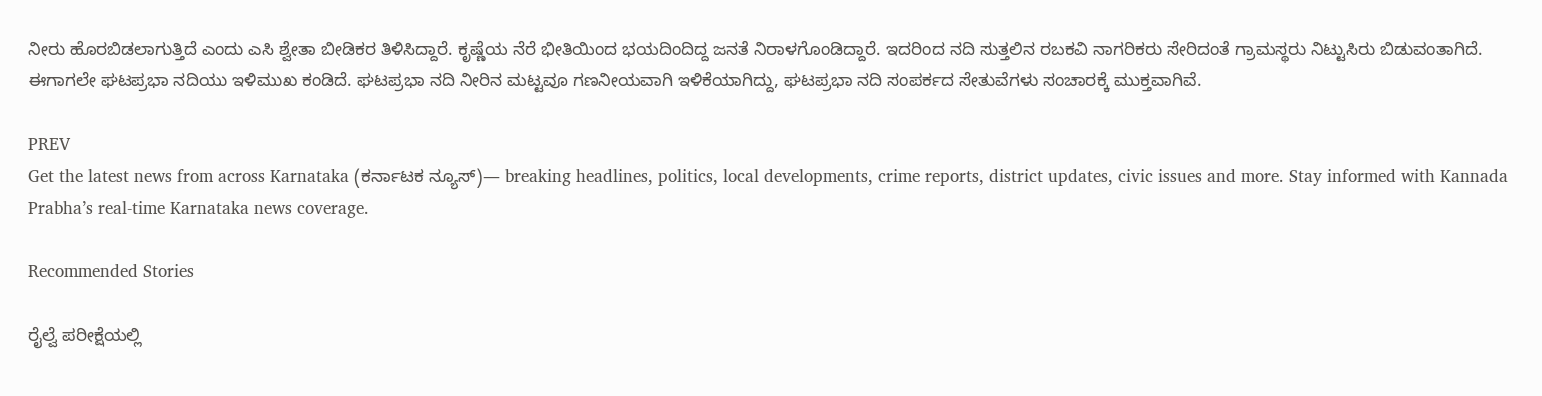ನೀರು ಹೊರಬಿಡಲಾಗುತ್ತಿದೆ ಎಂದು ಎಸಿ ಶ್ವೇತಾ ಬೀಡಿಕರ ತಿಳಿಸಿದ್ದಾರೆ. ಕೃಷ್ಣೆಯ ನೆರೆ ಭೀತಿಯಿಂದ ಭಯದಿಂದಿದ್ದ ಜನತೆ ನಿರಾಳಗೊಂಡಿದ್ದಾರೆ. ಇದರಿಂದ ನದಿ ಸುತ್ತಲಿನ ರಬಕವಿ ನಾಗರಿಕರು ಸೇರಿದಂತೆ ಗ್ರಾಮಸ್ಥರು ನಿಟ್ಟುಸಿರು ಬಿಡುವಂತಾಗಿದೆ. ಈಗಾಗಲೇ ಘಟಪ್ರಭಾ ನದಿಯು ಇಳಿಮುಖ ಕಂಡಿದೆ. ಘಟಪ್ರಭಾ ನದಿ ನೀರಿನ ಮಟ್ಟವೂ ಗಣನೀಯವಾಗಿ ಇಳಿಕೆಯಾಗಿದ್ದು, ಘಟಪ್ರಭಾ ನದಿ ಸಂಪರ್ಕದ ಸೇತುವೆಗಳು ಸಂಚಾರಕ್ಕೆ ಮುಕ್ತವಾಗಿವೆ.

PREV
Get the latest news from across Karnataka (ಕರ್ನಾಟಕ ನ್ಯೂಸ್)— breaking headlines, politics, local developments, crime reports, district updates, civic issues and more. Stay informed with Kannada Prabha’s real‑time Karnataka news coverage.

Recommended Stories

ರೈಲ್ವೆ ಪರೀಕ್ಷೆಯಲ್ಲಿ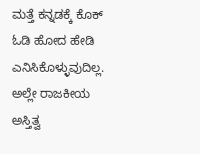ಮತ್ತೆ ಕನ್ನಡಕ್ಕೆ ಕೊಕ್
ಓಡಿ ಹೋದ ಹೇಡಿ ಎನಿಸಿಕೊಳ್ಳುವುದಿಲ್ಲ. ಅಲ್ಲೇ ರಾಜಕೀಯ ಅಸ್ತಿತ್ವ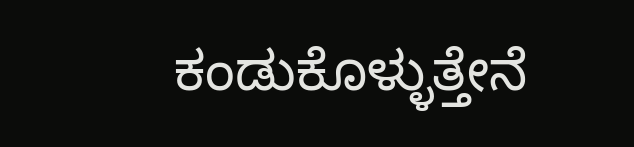ಕಂಡುಕೊಳ್ಳುತ್ತೇನೆ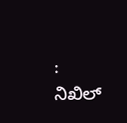: ನಿಖಿಲ್‌